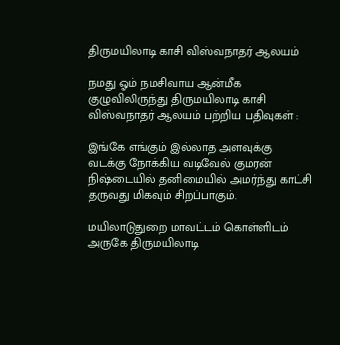திருமயிலாடி காசி விஸ்வநாதர் ஆலயம்

நமது ஓம் நமசிவாய ஆன்மீக குழுவிலிருந்து திருமயிலாடி காசி விஸ்வநாதர் ஆலயம் பற்றிய பதிவுகள் :

இங்கே எங்கும் இல்லாத அளவுக்கு வடக்கு நோக்கிய வடிவேல் குமரன் நிஷ்டையில் தனிமையில் அமர்ந்து காட்சி தருவது மிகவும் சிறப்பாகும்.

மயிலாடுதுறை மாவட்டம் கொள்ளிடம் அருகே திருமயிலாடி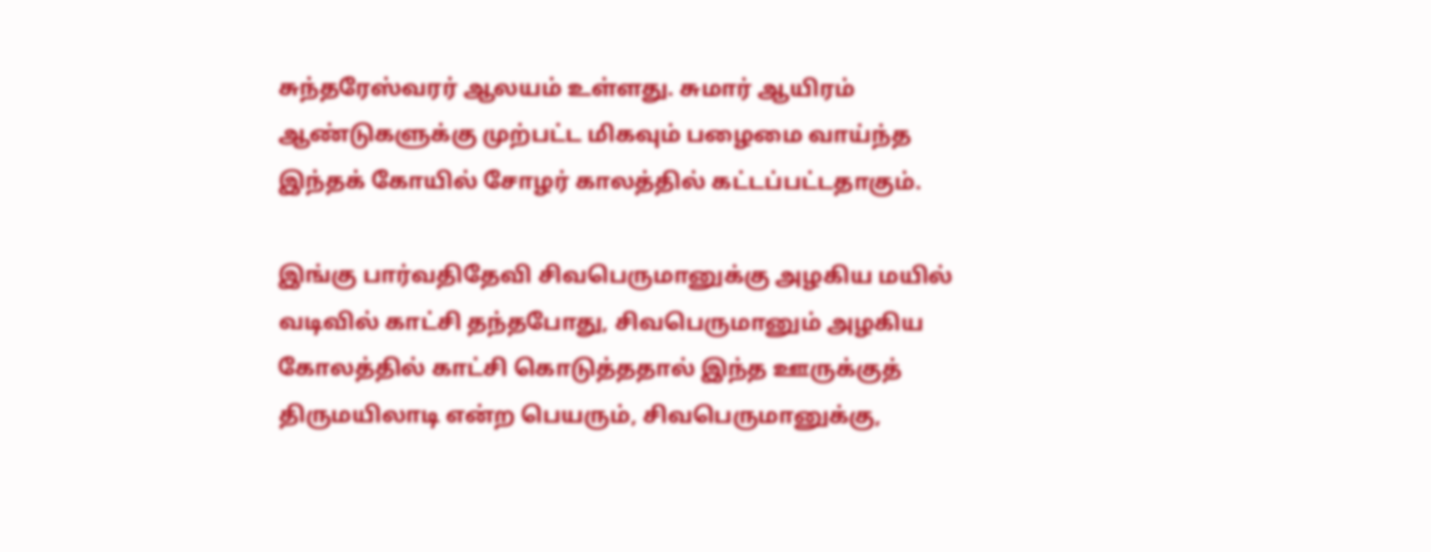சுந்தரேஸ்வரர் ஆலயம் உள்ளது. சுமார் ஆயிரம் ஆண்டுகளுக்கு முற்பட்ட மிகவும் பழைமை வாய்ந்த இந்தக் கோயில் சோழர் காலத்தில் கட்டப்பட்டதாகும்.

இங்கு பார்வதிதேவி சிவபெருமானுக்கு அழகிய மயில் வடிவில் காட்சி தந்தபோது, சிவபெருமானும் அழகிய கோலத்தில் காட்சி கொடுத்ததால் இந்த ஊருக்குத் திருமயிலாடி என்ற பெயரும், சிவபெருமானுக்கு,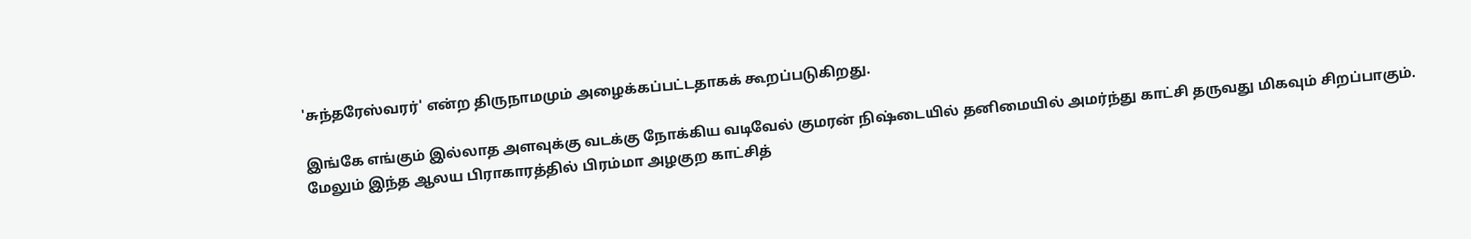'சுந்தரேஸ்வரர்' என்ற திருநாமமும் அழைக்கப்பட்டதாகக் கூறப்படுகிறது.

இங்கே எங்கும் இல்லாத அளவுக்கு வடக்கு நோக்கிய வடிவேல் குமரன் நிஷ்டையில் தனிமையில் அமர்ந்து காட்சி தருவது மிகவும் சிறப்பாகும். மேலும் இந்த ஆலய பிராகாரத்தில் பிரம்மா அழகுற காட்சித்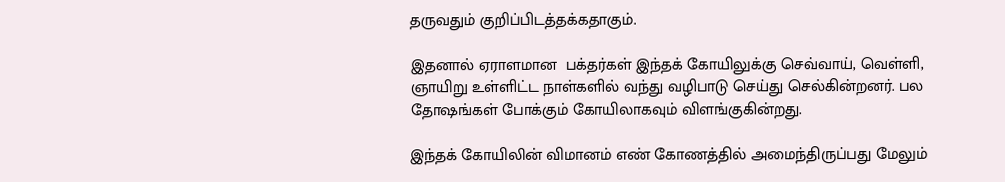தருவதும் குறிப்பிடத்தக்கதாகும்.

இதனால் ஏராளமான  பக்தர்கள் இந்தக் கோயிலுக்கு செவ்வாய், வெள்ளி, ஞாயிறு உள்ளிட்ட நாள்களில் வந்து வழிபாடு செய்து செல்கின்றனர். பல தோஷங்கள் போக்கும் கோயிலாகவும் விளங்குகின்றது.

இந்தக் கோயிலின் விமானம் எண் கோணத்தில் அமைந்திருப்பது மேலும்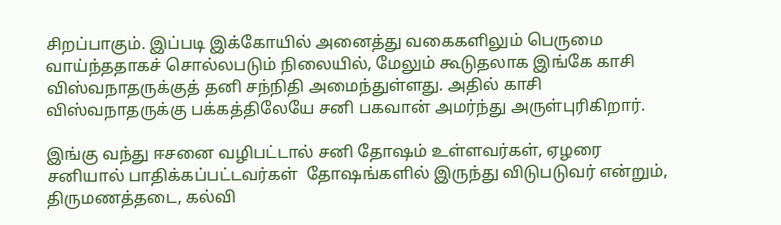சிறப்பாகும். இப்படி இக்கோயில் அனைத்து வகைகளிலும் பெருமை வாய்ந்ததாகச் சொல்லபடும் நிலையில், மேலும் கூடுதலாக இங்கே காசி விஸ்வநாதருக்குத் தனி சந்நிதி அமைந்துள்ளது. அதில் காசி விஸ்வநாதருக்கு பக்கத்திலேயே சனி பகவான் அமர்ந்து அருள்புரிகிறார்.

இங்கு வந்து ஈசனை வழிபட்டால் சனி தோஷம் உள்ளவர்கள், ஏழரை சனியால் பாதிக்கப்பட்டவர்கள்  தோஷங்களில் இருந்து விடுபடுவர் என்றும், திருமணத்தடை, கல்வி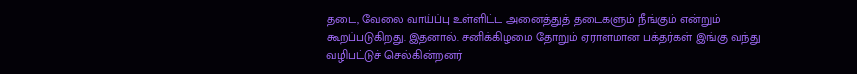தடை, வேலை வாய்ப்பு உள்ளிட்ட அனைத்துத் தடைகளும் நீங்கும் என்றும் கூறப்படுகிறது. இதனால். சனிக்கிழமை தோறும் ஏராளமான பக்தர்கள் இங்கு வந்து வழிபட்டுச் செல்கின்றனர்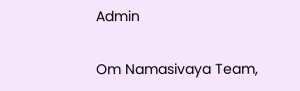Admin

Om Namasivaya Team,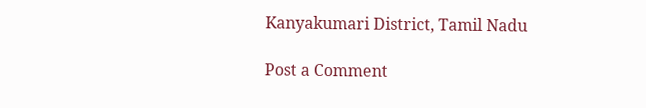Kanyakumari District, Tamil Nadu

Post a Comment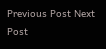Previous Post Next Post